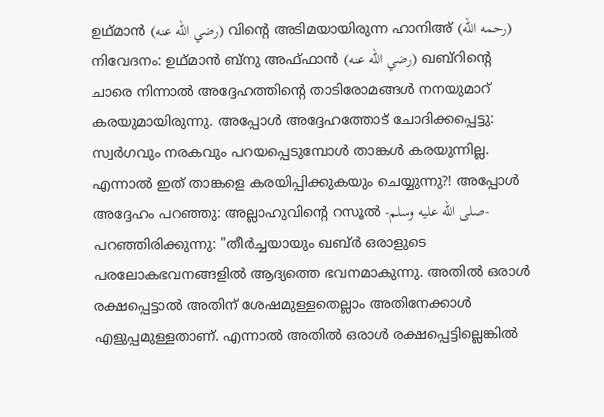ഉഥ്മാൻ (رضي الله عنه) വിൻ്റെ അടിമയായിരുന്ന ഹാനിഅ് (رحمه الله) നിവേദനം: ഉഥ്മാൻ ബ്നു അഫ്ഫാൻ (رضي الله عنه) ഖബ്റിൻ്റെ ചാരെ നിന്നാൽ അദ്ദേഹത്തിൻ്റെ താടിരോമങ്ങൾ നനയുമാറ് കരയുമായിരുന്നു. അപ്പോൾ അദ്ദേഹത്തോട് ചോദിക്കപ്പെട്ടു: സ്വർഗവും നരകവും പറയപ്പെടുമ്പോൾ താങ്കൾ കരയുന്നില്ല. എന്നാൽ ഇത് താങ്കളെ കരയിപ്പിക്കുകയും ചെയ്യുന്നു?! അപ്പോൾ അദ്ദേഹം പറഞ്ഞു: അല്ലാഹുവിൻ്റെ റസൂൽ -صلى الله عليه وسلم- പറഞ്ഞിരിക്കുന്നു: "തീർച്ചയായും ഖബ്ർ ഒരാളുടെ പരലോകഭവനങ്ങളിൽ ആദ്യത്തെ ഭവനമാകുന്നു. അതിൽ ഒരാൾ രക്ഷപ്പെട്ടാൽ അതിന് ശേഷമുള്ളതെല്ലാം അതിനേക്കാൾ എളുപ്പമുള്ളതാണ്. എന്നാൽ അതിൽ ഒരാൾ രക്ഷപ്പെട്ടില്ലെങ്കിൽ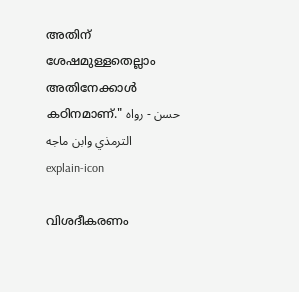അതിന് ശേഷമുള്ളതെല്ലാം അതിനേക്കാൾ കഠിനമാണ്." حسن - رواه الترمذي وابن ماجه
explain-icon

വിശദീകരണം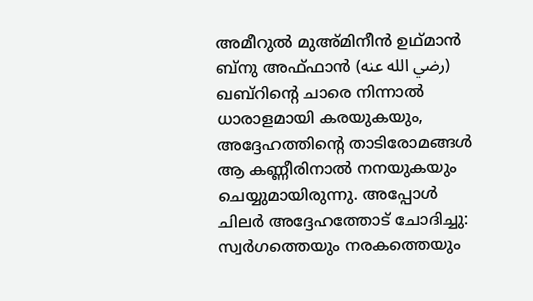അമീറുൽ മുഅ്മിനീൻ ഉഥ്മാൻ ബ്നു അഫ്ഫാൻ (رضي الله عنه) ഖബ്റിൻ്റെ ചാരെ നിന്നാൽ ധാരാളമായി കരയുകയും, അദ്ദേഹത്തിൻ്റെ താടിരോമങ്ങൾ ആ കണ്ണീരിനാൽ നനയുകയും ചെയ്യുമായിരുന്നു. അപ്പോൾ ചിലർ അദ്ദേഹത്തോട് ചോദിച്ചു: സ്വർഗത്തെയും നരകത്തെയും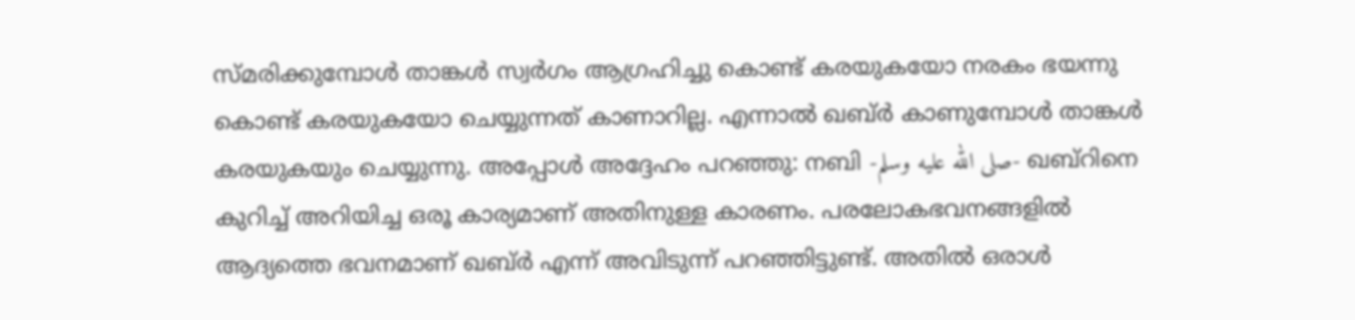സ്മരിക്കുമ്പോൾ താങ്കൾ സ്വർഗം ആഗ്രഹിച്ചു കൊണ്ട് കരയുകയോ നരകം ഭയന്നു കൊണ്ട് കരയുകയോ ചെയ്യുന്നത് കാണാറില്ല. എന്നാൽ ഖബ്ർ കാണുമ്പോൾ താങ്കൾ കരയുകയും ചെയ്യുന്നു. അപ്പോൾ അദ്ദേഹം പറഞ്ഞു: നബി -صلى الله عليه وسلم- ഖബ്റിനെ കുറിച്ച് അറിയിച്ച ഒരൂ കാര്യമാണ് അതിനുള്ള കാരണം. പരലോകഭവനങ്ങളിൽ ആദ്യത്തെ ഭവനമാണ് ഖബ്ർ എന്ന് അവിടുന്ന് പറഞ്ഞിട്ടുണ്ട്. അതിൽ ഒരാൾ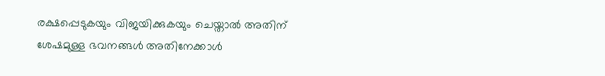രക്ഷപ്പെടുകയും വിജയിക്കുകയും ചെയ്താൽ അതിന് ശേഷമുള്ള ഭവനങ്ങൾ അതിനേക്കാൾ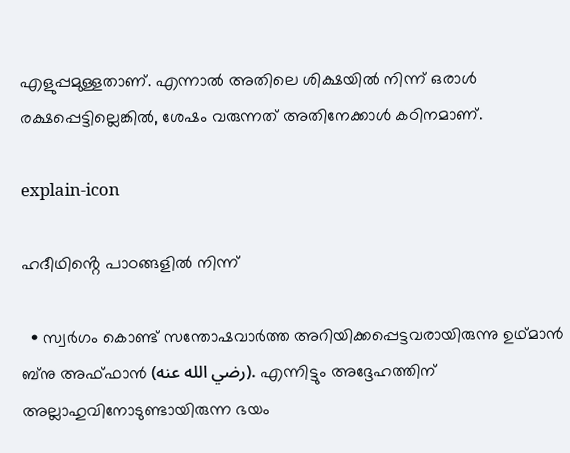എളുപ്പമുള്ളതാണ്. എന്നാൽ അതിലെ ശിക്ഷയിൽ നിന്ന് ഒരാൾ രക്ഷപ്പെട്ടില്ലെങ്കിൽ, ശേഷം വരുന്നത് അതിനേക്കാൾ കഠിനമാണ്.

explain-icon

ഹദീഥിൻ്റെ പാഠങ്ങളിൽ നിന്ന്

  • സ്വർഗം കൊണ്ട് സന്തോഷവാർത്ത അറിയിക്കപ്പെട്ടവരായിരുന്നു ഉഥ്മാൻ ബ്നു അഫ്ഫാൻ (رضي الله عنه). എന്നിട്ടും അദ്ദേഹത്തിന് അല്ലാഹുവിനോടുണ്ടായിരുന്ന ഭയം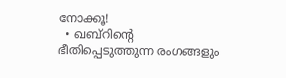നോക്കൂ!
  • ഖബ്റിൻ്റെ ഭീതിപ്പെടുത്തുന്ന രംഗങ്ങളും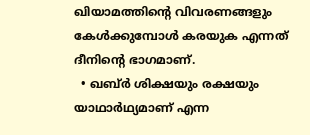ഖിയാമത്തിൻ്റെ വിവരണങ്ങളും കേൾക്കുമ്പോൾ കരയുക എന്നത് ദീനിൻ്റെ ഭാഗമാണ്.
  • ഖബ്ർ ശിക്ഷയും രക്ഷയും യാഥാർഥ്യമാണ് എന്ന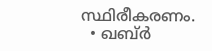സ്ഥിരീകരണം.
  • ഖബ്ർ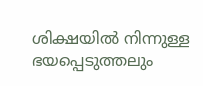ശിക്ഷയിൽ നിന്നുള്ള ഭയപ്പെടുത്തലും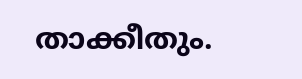താക്കീതും.